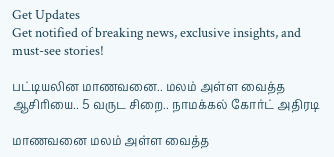Get Updates
Get notified of breaking news, exclusive insights, and must-see stories!

பட்டியலின மாணவனை.. மலம் அள்ள வைத்த ஆசிரியை.. 5 வருட சிறை.. நாமக்கல் கோர்ட் அதிரடி

மாணவனை மலம் அள்ள வைத்த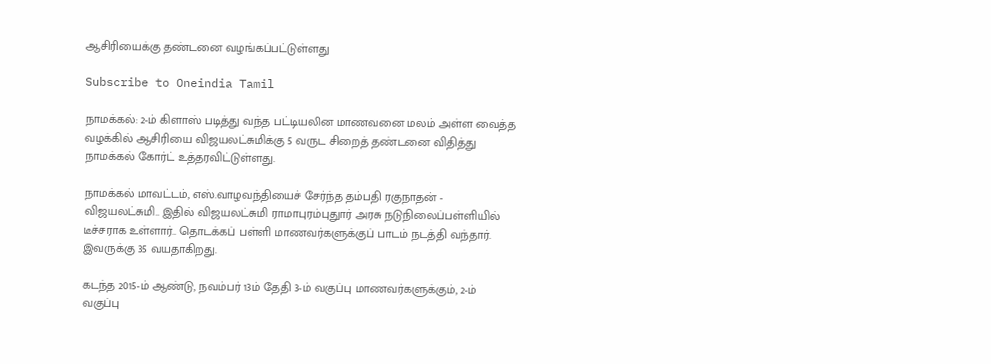ஆசிரியைக்கு தண்டனை வழங்கப்பட்டுள்ளது

Subscribe to Oneindia Tamil

நாமக்கல்: 2-ம் கிளாஸ் படித்து வந்த பட்டியலின மாணவனை மலம் அள்ள வைத்த வழக்கில் ஆசிரியை விஜயலட்சுமிக்கு 5 வருட சிறைத் தண்டனை விதித்து நாமக்கல் கோர்ட் உத்தரவிட்டுள்ளது.

நாமக்கல் மாவட்டம், எஸ்.வாழவந்தியைச் சேர்ந்த தம்பதி ரகுநாதன் - விஜயலட்சுமி.. இதில் விஜயலட்சுமி ராமாபுரம்புதுார் அரசு நடுநிலைப்பள்ளியில் டீச்சராக உள்ளார்.. தொடக்கப் பள்ளி மாணவர்களுக்குப் பாடம் நடத்தி வந்தார். இவருக்கு 35 வயதாகிறது.

கடந்த 2015-ம் ஆண்டு, நவம்பர் 13ம் தேதி 3-ம் வகுப்பு மாணவர்களுக்கும், 2-ம் வகுப்பு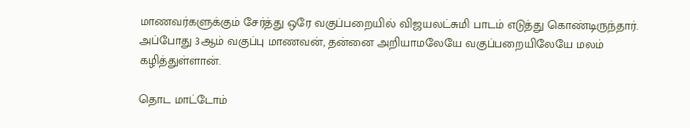மாணவர்களுக்கும் சேர்த்து ஒரே வகுப்பறையில் விஜயலட்சுமி பாடம் எடுத்து கொண்டிருந்தார். அப்போது 3ஆம் வகுப்பு மாணவன், தன்னை அறியாமலேயே வகுப்பறையிலேயே மலம் கழித்துள்ளான்.

தொட மாட்டோம்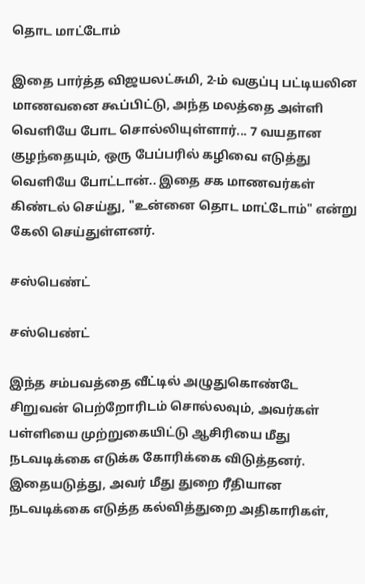தொட மாட்டோம்

இதை பார்த்த விஜயலட்சுமி, 2-ம் வகுப்பு பட்டியலின மாணவனை கூப்பிட்டு, அந்த மலத்தை அள்ளி வெளியே போட சொல்லியுள்ளார்... 7 வயதான குழந்தையும், ஒரு பேப்பரில் கழிவை எடுத்து வெளியே போட்டான்.. இதை சக மாணவர்கள் கிண்டல் செய்து, "உன்னை தொட மாட்டோம்" என்று கேலி செய்துள்ளனர்.

சஸ்பெண்ட்

சஸ்பெண்ட்

இந்த சம்பவத்தை வீட்டில் அழுதுகொண்டே சிறுவன் பெற்றோரிடம் சொல்லவும், அவர்கள் பள்ளியை முற்றுகையிட்டு ஆசிரியை மீது நடவடிக்கை எடுக்க கோரிக்கை விடுத்தனர். இதையடுத்து, அவர் மீது துறை ரீதியான நடவடிக்கை எடுத்த கல்வித்துறை அதிகாரிகள்,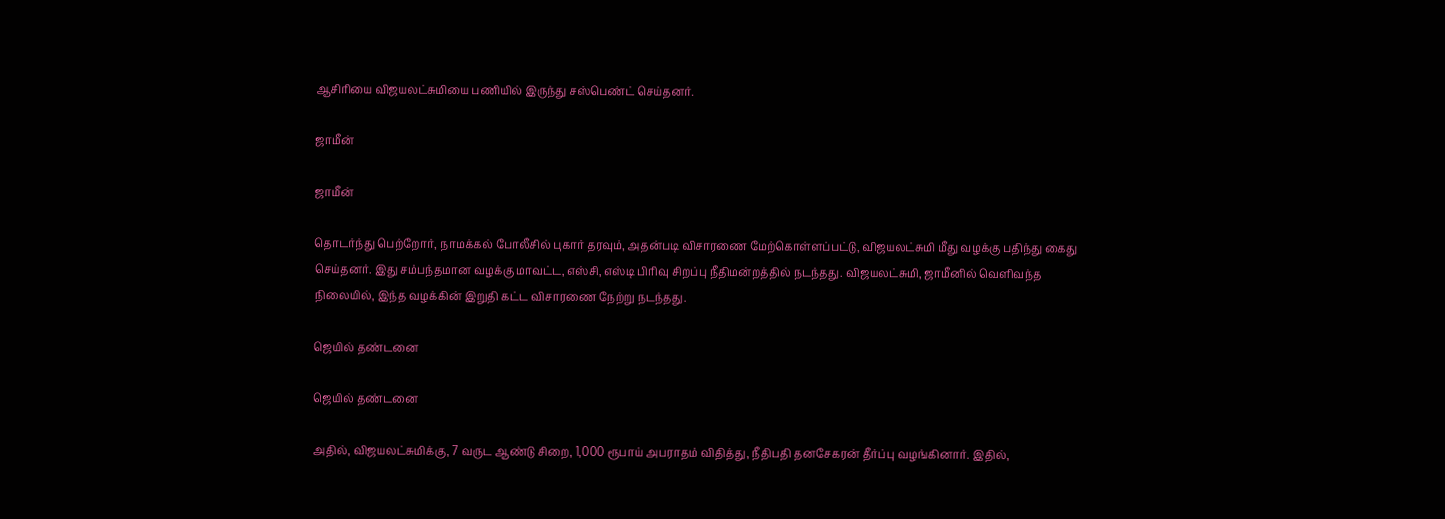ஆசிரியை விஜயலட்சுமியை பணியில் இருந்து சஸ்பெண்ட் செய்தனர்.

ஜாமீன்

ஜாமீன்

தொடர்ந்து பெற்றோர், நாமக்கல் போலீசில் புகார் தரவும், அதன்படி விசாரணை மேற்கொள்ளப்பட்டு, விஜயலட்சுமி மீது வழக்கு பதிந்து கைது செய்தனர். இது சம்பந்தமான வழக்கு மாவட்ட, எஸ்சி, எஸ்டி பிரிவு சிறப்பு நீதிமன்றத்தில் நடந்தது. விஜயலட்சுமி, ஜாமீனில் வெளிவந்த நிலையில், இந்த வழக்கின் இறுதி கட்ட விசாரணை நேற்று நடந்தது.

ஜெயில் தண்டனை

ஜெயில் தண்டனை

அதில், விஜயலட்சுமிக்கு, 7 வருட ஆண்டு சிறை, 1,000 ரூபாய் அபராதம் விதித்து, நீதிபதி தனசேகரன் தீர்ப்பு வழங்கினார். இதில்,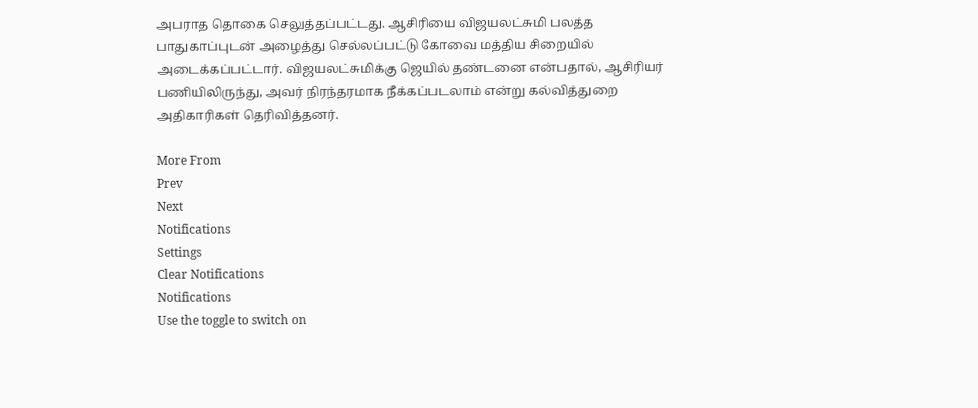அபராத தொகை செலுத்தப்பட்டது. ஆசிரியை விஜயலட்சுமி பலத்த பாதுகாப்புடன் அழைத்து செல்லப்பட்டு கோவை மத்திய சிறையில் அடைக்கப்பட்டார். விஜயலட்சுமிக்கு ஜெயில் தண்டனை என்பதால், ஆசிரியர் பணியிலிருந்து, அவர் நிரந்தரமாக நீக்கப்படலாம் என்று கல்வித்துறை அதிகாரிகள் தெரிவித்தனர்.

More From
Prev
Next
Notifications
Settings
Clear Notifications
Notifications
Use the toggle to switch on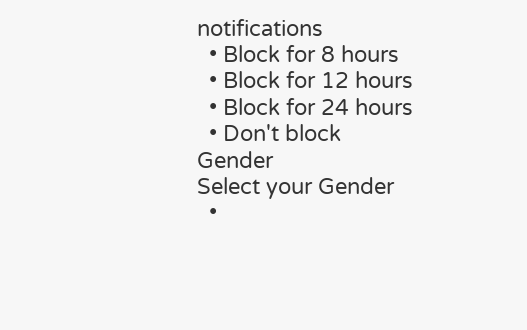notifications
  • Block for 8 hours
  • Block for 12 hours
  • Block for 24 hours
  • Don't block
Gender
Select your Gender
  •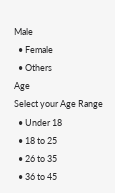Male
  • Female
  • Others
Age
Select your Age Range
  • Under 18
  • 18 to 25
  • 26 to 35
  • 36 to 45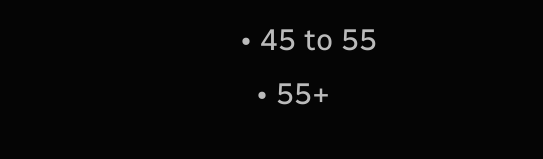• 45 to 55
  • 55+